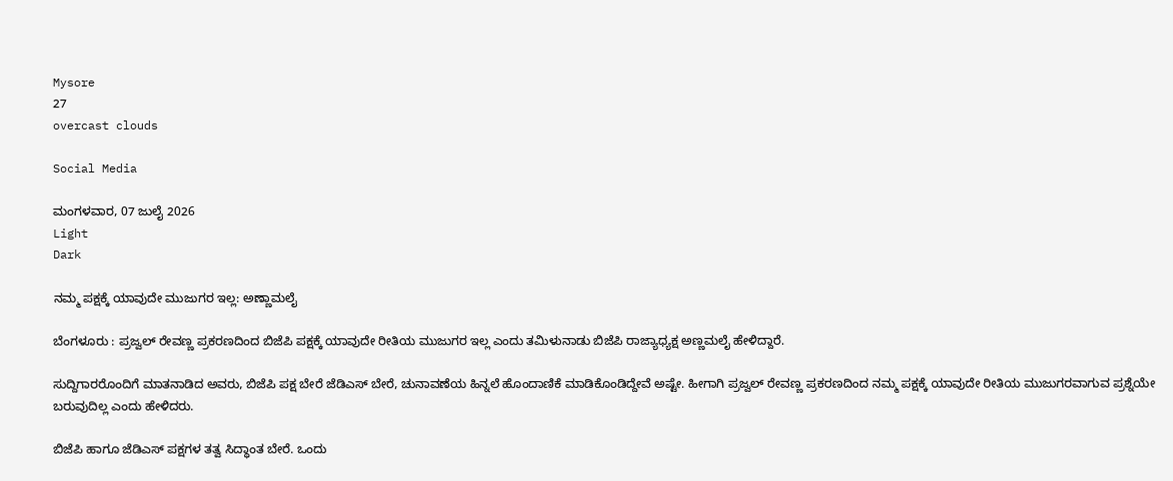Mysore
27
overcast clouds

Social Media

ಮಂಗಳವಾರ, 07 ಜುಲೈ 2026
Light
Dark

ನಮ್ಮ ಪಕ್ಷಕ್ಕೆ ಯಾವುದೇ ಮುಜುಗರ ಇಲ್ಲ: ಅಣ್ಣಾಮಲೈ

ಬೆಂಗಳೂರು : ಪ್ರಜ್ವಲ್‌ ರೇವಣ್ಣ ಪ್ರಕರಣದಿಂದ ಬಿಜೆಪಿ ಪಕ್ಷಕ್ಕೆ ಯಾವುದೇ ರೀತಿಯ ಮುಜುಗರ ಇಲ್ಲ ಎಂದು ತಮಿಳುನಾಡು ಬಿಜೆಪಿ ರಾಜ್ಯಾಧ್ಯಕ್ಷ ಅಣ್ಣಮಲೈ ಹೇಳಿದ್ದಾರೆ.

ಸುದ್ದಿಗಾರರೊಂದಿಗೆ ಮಾತನಾಡಿದ ಅವರು, ಬಿಜೆಪಿ ಪಕ್ಷ ಬೇರೆ ಜೆಡಿಎಸ್‌ ಬೇರೆ, ಚುನಾವಣೆಯ ಹಿನ್ನಲೆ ಹೊಂದಾಣಿಕೆ ಮಾಡಿಕೊಂಡಿದ್ದೇವೆ ಅಷ್ಟೇ. ಹೀಗಾಗಿ ಪ್ರಜ್ವಲ್‌ ರೇವಣ್ಣ ಪ್ರಕರಣದಿಂದ ನಮ್ಮ ಪಕ್ಷಕ್ಕೆ ಯಾವುದೇ ರೀತಿಯ ಮುಜುಗರವಾಗುವ ಪ್ರಶ್ನೆಯೇ ಬರುವುದಿಲ್ಲ ಎಂದು ಹೇಳಿದರು.

ಬಿಜೆಪಿ ಹಾಗೂ ಜೆಡಿಎಸ್ ಪಕ್ಷಗಳ ತತ್ವ ಸಿದ್ಧಾಂತ ಬೇರೆ. ಒಂದು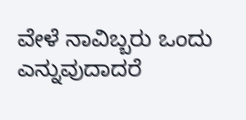ವೇಳೆ ನಾವಿಬ್ಬರು ಒಂದು ಎನ್ನುವುದಾದರೆ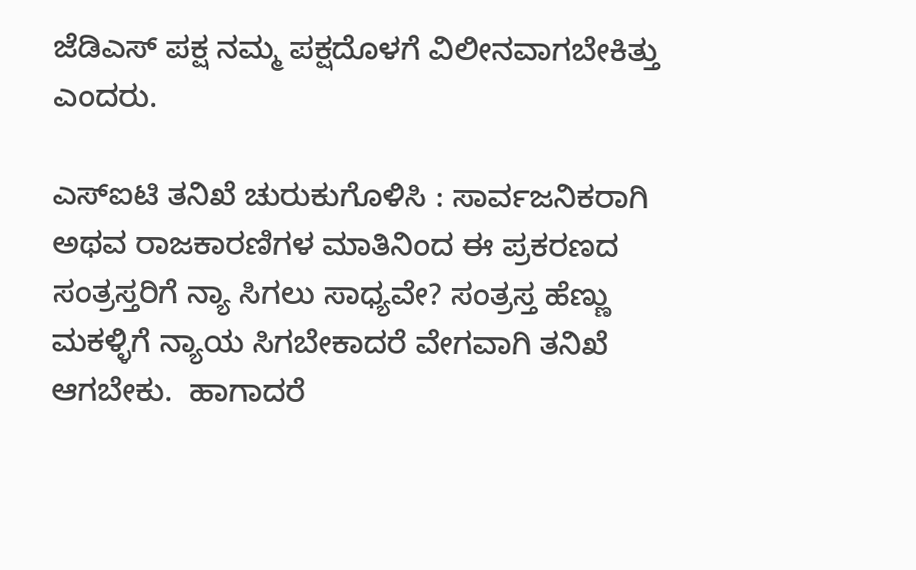ಜೆಡಿಎಸ್‌ ಪಕ್ಷ ನಮ್ಮ ಪಕ್ಷದೊಳಗೆ ವಿಲೀನವಾಗಬೇಕಿತ್ತು ಎಂದರು.

ಎಸ್‌ಐಟಿ ತನಿಖೆ ಚುರುಕುಗೊಳಿಸಿ : ಸಾರ್ವಜನಿಕರಾಗಿ ಅಥವ ರಾಜಕಾರಣಿಗಳ ಮಾತಿನಿಂದ ಈ ಪ್ರಕರಣದ ಸಂತ್ರಸ್ತರಿಗೆ ನ್ಯಾ ಸಿಗಲು ಸಾಧ್ಯವೇ? ಸಂತ್ರಸ್ತ ಹೆಣ್ಣು ಮಕಳ್ಳಿಗೆ ನ್ಯಾಯ ಸಿಗಬೇಕಾದರೆ ವೇಗವಾಗಿ ತನಿಖೆ ಆಗಬೇಕು.  ಹಾಗಾದರೆ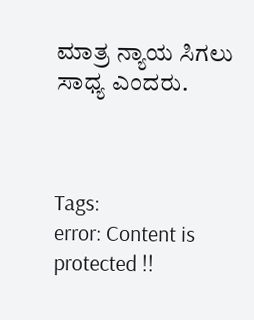ಮಾತ್ರ ನ್ಯಾಯ ಸಿಗಲು ಸಾಧ್ಯ ಎಂದರು.



Tags:
error: Content is protected !!